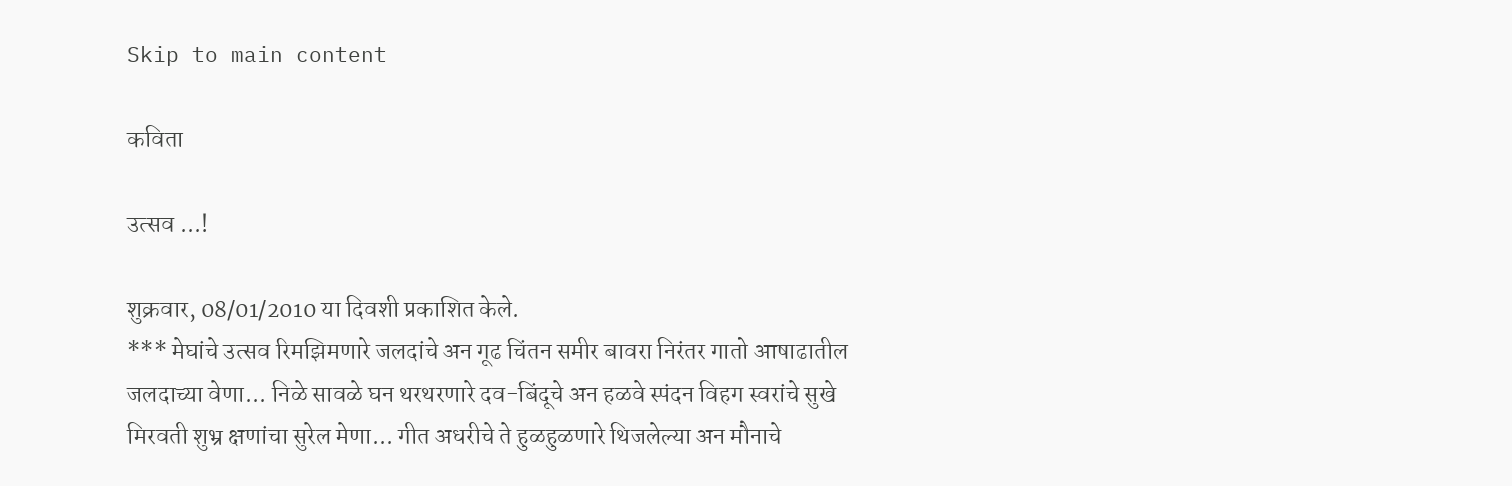Skip to main content

कविता

उत्सव ...!

शुक्रवार, 08/01/2010 या दिवशी प्रकाशित केले.
*** मेघांचे उत्सव रिमझिमणारे जलदांचे अन गूढ चिंतन समीर बावरा निरंतर गातो आषाढातील जलदाच्या वेणा... निळे सावळे घन थरथरणारे दव-बिंदूचे अन हळवे स्पंदन विहग स्वरांचे सुखे मिरवती शुभ्र क्षणांचा सुरेल मेणा... गीत अधरीचे ते हुळहुळणारे थिजलेल्या अन मौनाचे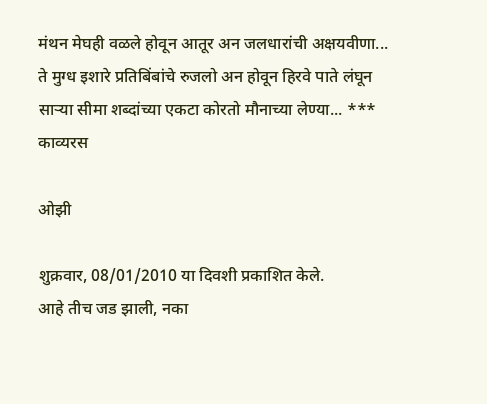मंथन मेघही वळले होवून आतूर अन जलधारांची अक्षयवीणा... ते मुग्ध इशारे प्रतिबिंबांचे रुजलो अन होवून हिरवे पाते लंघून सार्‍या सीमा शब्दांच्या एकटा कोरतो मौनाच्या लेण्या... ***
काव्यरस

ओझी

शुक्रवार, 08/01/2010 या दिवशी प्रकाशित केले.
आहे तीच जड झाली, नका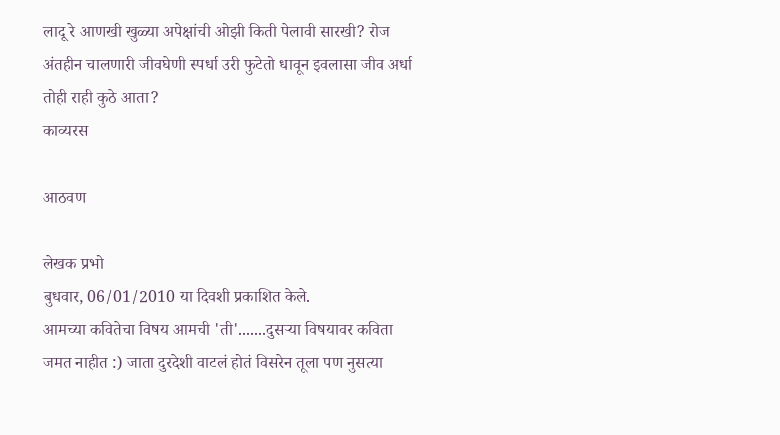लादू रे आणखी खुळ्या अपेक्षांची ओझी किती पेलावी सारखी? रोज अंतहीन चालणारी जीवघेणी स्पर्धा उरी फुटेतो धावून इवलासा जीव अर्धा तोही राही कुठे आता?
काव्यरस

आठवण

लेखक प्रभो
बुधवार, 06/01/2010 या दिवशी प्रकाशित केले.
आमच्या कवितेचा विषय आमची 'ती'.......दुसर्‍या विषयावर कविता जमत नाहीत :) जाता दुरदेशी वाटलं होतं विसरेन तूला पण नुसत्या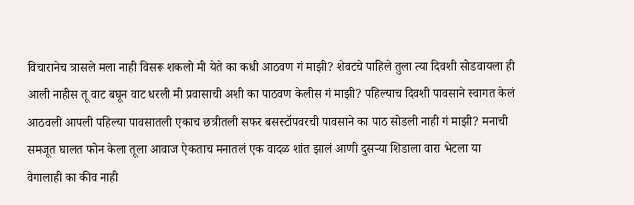विचारानेच त्रासले मला नाही विसरू शकलो मी येते का कधी आठवण गं माझी? शेवटचे पाहिले तुला त्या दिवशी सोडवायला ही आली नाहीस तू वाट बघून वाट धरली मी प्रवासाची अशी का पाठवण केलीस गं माझी? पहिल्याच दिवशी पावसाने स्वागत केलं आठवली आपली पहिल्या पावसातली एकाच छत्रीतली सफर बसस्टॉपवरची पावसाने का पाठ सोडली नाही गं माझी? मनाची समजूत घालत फोन केला तूला आवाज ऐकताच मनातलं एक वादळ शांत झालं आणी दुसर्‍या शिडाला वारा भेटला या वेगालाही का कीव नाही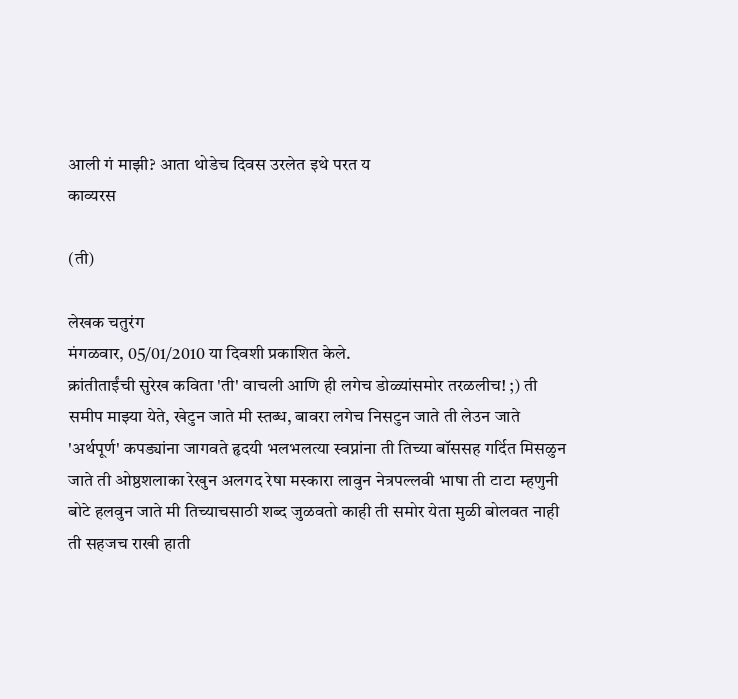आली गं माझी? आता थोडेच दिवस उरलेत इथे परत य
काव्यरस

(ती)

लेखक चतुरंग
मंगळवार, 05/01/2010 या दिवशी प्रकाशित केले.
क्रांतीताईंची सुरेख कविता 'ती' वाचली आणि ही लगेच डोळ्यांसमोर तरळलीच! ;) ती समीप माझ्या येते, खेटुन जाते मी स्तब्ध, बावरा लगेच निसटुन जाते ती लेउन जाते 'अर्थपूर्ण' कपड्यांना जागवते हृदयी भलभलत्या स्वप्नांना ती तिच्या बॉससह गर्दित मिसळुन जाते ती ओष्ठशलाका रेखुन अलगद रेषा मस्कारा लावुन नेत्रपल्लवी भाषा ती टाटा म्हणुनी बोटे हलवुन जाते मी तिच्याचसाठी शब्द जुळवतो काही ती समोर येता मुळी बोलवत नाही ती सहजच राखी हाती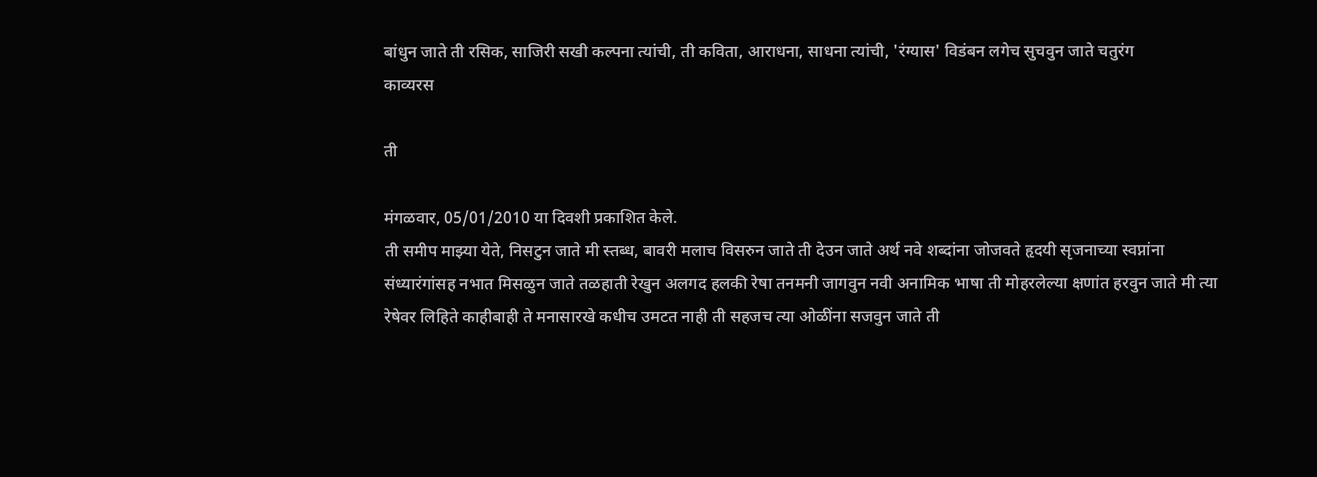बांधुन जाते ती रसिक, साजिरी सखी कल्पना त्यांची, ती कविता, आराधना, साधना त्यांची, 'रंग्यास' विडंबन लगेच सुचवुन जाते चतुरंग
काव्यरस

ती

मंगळवार, 05/01/2010 या दिवशी प्रकाशित केले.
ती समीप माझ्या येते, निसटुन जाते मी स्तब्ध, बावरी मलाच विसरुन जाते ती देउन जाते अर्थ नवे शब्दांना जोजवते हृदयी सृजनाच्या स्वप्नांना संध्यारंगांसह नभात मिसळुन जाते तळहाती रेखुन अलगद हलकी रेषा तनमनी जागवुन नवी अनामिक भाषा ती मोहरलेल्या क्षणांत हरवुन जाते मी त्या रेषेवर लिहिते काहीबाही ते मनासारखे कधीच उमटत नाही ती सहजच त्या ओळींना सजवुन जाते ती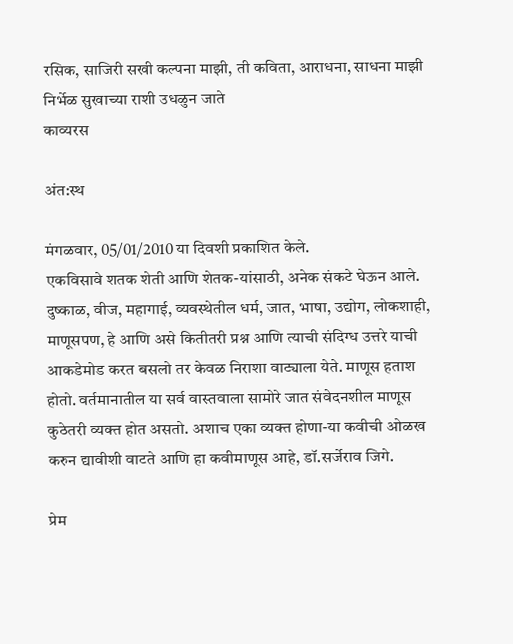रसिक, साजिरी सखी कल्पना माझी, ती कविता, आराधना, साधना माझी निर्भेळ सुखाच्या राशी उधळुन जाते
काव्यरस

अंत:स्थ

मंगळवार, 05/01/2010 या दिवशी प्रकाशित केले.
एकविसावे शतक शेती आणि शेतक-यांसाठी, अनेक संकटे घेऊन आले. दुष्काळ, वीज, महागाई, व्यवस्थेतील धर्म, जात, भाषा, उद्योग, लोकशाही, माणूसपण, हे आणि असे कितीतरी प्रश्न आणि त्याची संदिग्ध उत्तरे याची आकडेमोड करत बसलो तर केवळ निराशा वाट्याला येते. माणूस हताश होतो. वर्तमानातील या सर्व वास्तवाला सामोरे जात संवेदनशील माणूस कुठेतरी व्यक्त होत असतो. अशाच एका व्यक्त होणा-या कवीची ओळख करुन द्यावीशी वाटते आणि हा कवीमाणूस आहे, डॉ.सर्जेराव जिगे.

प्रेम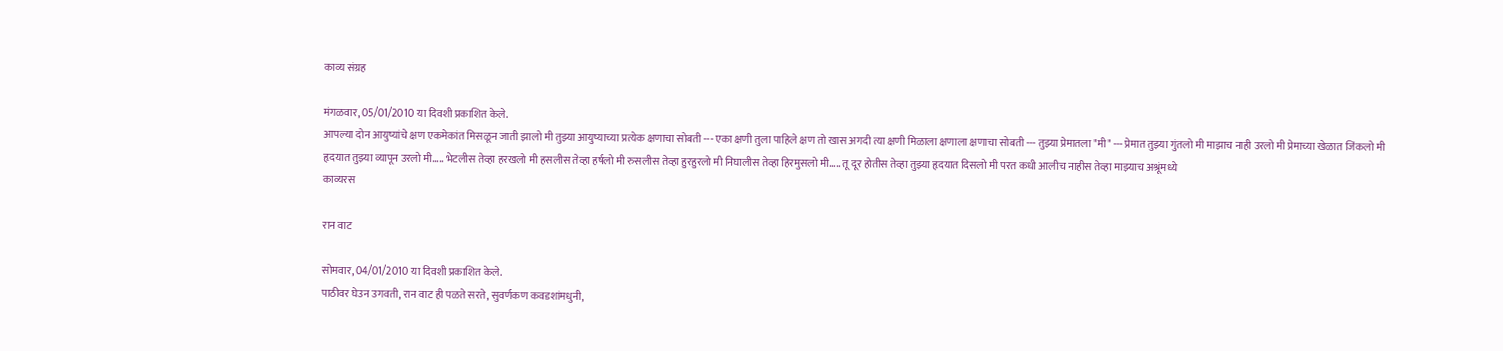काव्य संग्रह

मंगळवार, 05/01/2010 या दिवशी प्रकाशित केले.
आपल्या दोन आयुष्यांचे क्षण एकमेकांत मिसळून जाती झालो मी तुझ्या आयुष्याच्या प्रत्येक क्षणाचा सोबती --- एका क्षणी तुला पाहिले क्षण तो खास अगदी त्या क्षणी मिळाला क्षणाला क्षणाचा सोबती --- तुझ्या प्रेमातला "मी" --- प्रेमात तुझ्या गुंतलो मी माझाच नाही उरलो मी प्रेमाच्या खेळात जिंकलो मी हृदयात तुझ्या व्यापून उरलो मी..... भेटलीस तेव्हा हरखलो मी हसलीस तेव्हा हर्षलो मी रुसलीस तेव्हा हुरहुरलो मी निघालीस तेव्हा हिरमुसलो मी..... तू दूर होतीस तेव्हा तुझ्या हृदयात दिसलो मी परत कधी आलीच नाहीस तेव्हा माझ्याच अश्रूंमध्ये
काव्यरस

रान वाट

सोमवार, 04/01/2010 या दिवशी प्रकाशित केले.
पाठीवर घेउन उगवती, रान वाट ही पळते सरते, सुवर्णकण कवडशांमधुनी,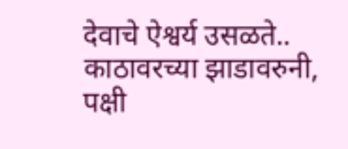देवाचे ऐश्वर्य उसळते.. काठावरच्या झाडावरुनी, पक्षी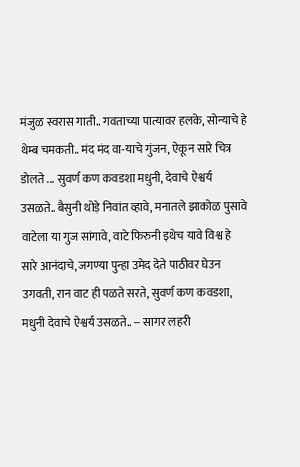मंजुळ स्वरास गाती.. गवताच्या पात्यावर हलके, सोन्याचे हे थेम्ब चमकती.. मंद मंद वा-याचे गुंजन, ऐकून सारे चित्र डोलते ... सुवर्ण कण कवडशा मधुनी, देवाचे ऐश्वर्य उसळते.. बैसुनी थोड़े निवांत व्हावे, मनातले झाकोळ पुसावे वाटेला या गुज सांगावे, वाटे फिरुनी इथेच यावे विश्व हे सारे आनंदाचे, जगण्या पुन्हा उमेद देते पाठीवर घेउन उगवती, रान वाट ही पळते सरते, सुवर्ण कण कवडशा, मधुनी देवाचे ऐश्वर्य उसळते.. -- सागर लहरी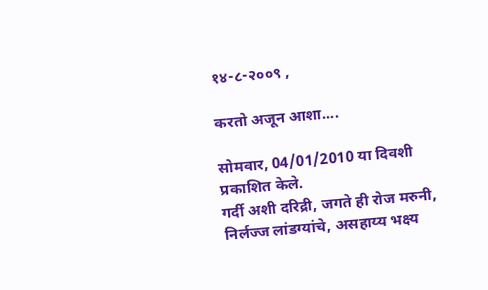१४-८-२००९ ,

करतो अजून आशा....

सोमवार, 04/01/2010 या दिवशी प्रकाशित केले.
गर्दी अशी दरिद्री, जगते ही रोज मरुनी, निर्लज्ज लांडग्यांचे, असहाय्य भक्ष्य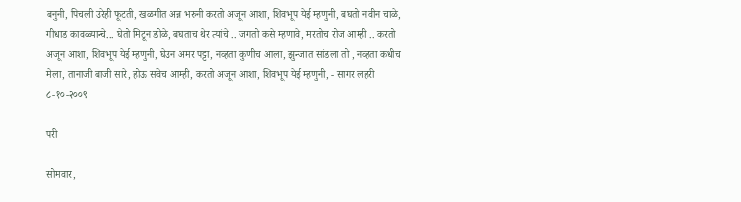बनुनी, पिचली उरेही फूटती, खळगीत अन्न भरुनी करतो अजून आशा, शिवभूप येई म्हणुनी, बघतो नवीन चाळे, गीधाड कावळ्यान्चे... घेतो मिटून डोळे, बघताच थेर त्यांचे .. जगतो कसे म्हणावे, मरतोच रोज आम्ही .. करतो अजून आशा, शिवभूप येई म्हणुनी, घेउन अमर पट्टा, नव्हता कुणीच आला, झुन्जात सांडला तो , नव्हता कधीच मेला, तानाजी बाजी सारे, होऊ सवेच आम्ही, करतो अजून आशा, शिवभूप येई म्हणुनी, - सागर लहरी ८-१०-२००९

परी

सोमवार,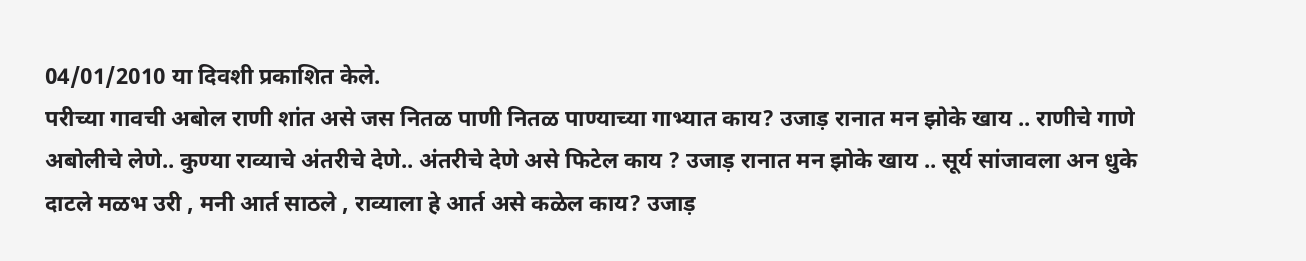04/01/2010 या दिवशी प्रकाशित केले.
परीच्या गावची अबोल राणी शांत असे जस नितळ पाणी नितळ पाण्याच्या गाभ्यात काय? उजाड़ रानात मन झोके खाय .. राणीचे गाणे अबोलीचे लेणे.. कुण्या राव्याचे अंतरीचे देणे.. अंतरीचे देणे असे फिटेल काय ? उजाड़ रानात मन झोके खाय .. सूर्य सांजावला अन धुके दाटले मळभ उरी , मनी आर्त साठले , राव्याला हे आर्त असे कळेल काय? उजाड़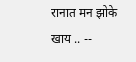रानात मन झोके खाय .. --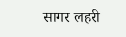सागर लहरी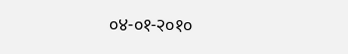०४-०१-२०१०